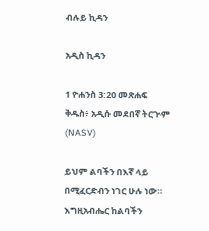ብሉይ ኪዳን

አዲስ ኪዳን

1 ዮሐንስ 3:20 መጽሐፍ ቅዱስ፥ አዲሱ መደበኛ ትርጒም (NASV)

ይህም ልባችን በእኛ ላይ በሚፈርድብን ነገር ሁሉ ነው። እግዚአብሔር ከልባችን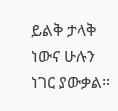ይልቅ ታላቅ ነውና ሁሉን ነገር ያውቃል።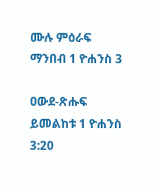ሙሉ ምዕራፍ ማንበብ 1 ዮሐንስ 3

ዐውደ-ጽሑፍ ይመልከቱ 1 ዮሐንስ 3:20